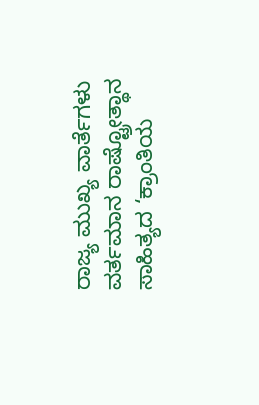ರಾಜ್ಯ ಮುಖ್ಯ ವಾರ್ತೆಗಳು ವರ್ತಮಾನ ರಾಷ್ಟ್ರೋತ್ಥಾನ ಸಾಹಿತ್ಯದ ‘ಕ್ರಾಂತಿಯ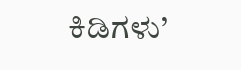ಕಿಡಿಗಳು’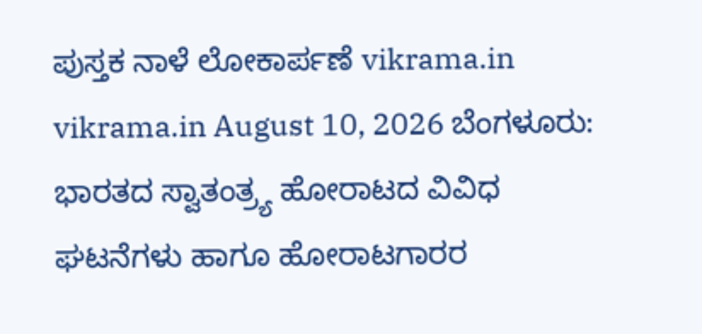ಪುಸ್ತಕ ನಾಳೆ ಲೋಕಾರ್ಪಣೆ vikrama.in vikrama.in August 10, 2026 ಬೆಂಗಳೂರು: ಭಾರತದ ಸ್ವಾತಂತ್ರ್ಯ ಹೋರಾಟದ ವಿವಿಧ ಘಟನೆಗಳು ಹಾಗೂ ಹೋರಾಟಗಾರರ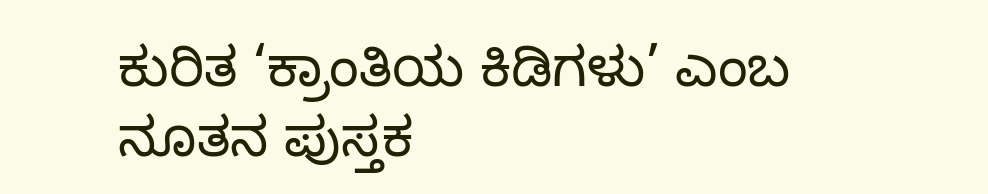ಕುರಿತ ‘ಕ್ರಾಂತಿಯ ಕಿಡಿಗಳು’ ಎಂಬ ನೂತನ ಪುಸ್ತಕ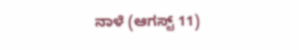ನಾಳೆ (ಆಗಸ್ಟ್ 11)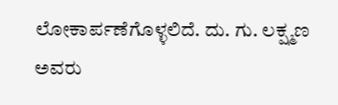ಲೋಕಾರ್ಪಣೆಗೊಳ್ಳಲಿದೆ. ದು. ಗು. ಲಕ್ಷ್ಮಣ ಅವರು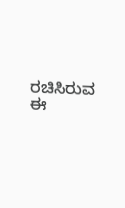ರಚಿಸಿರುವ ಈ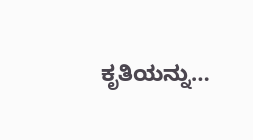ಕೃತಿಯನ್ನು…